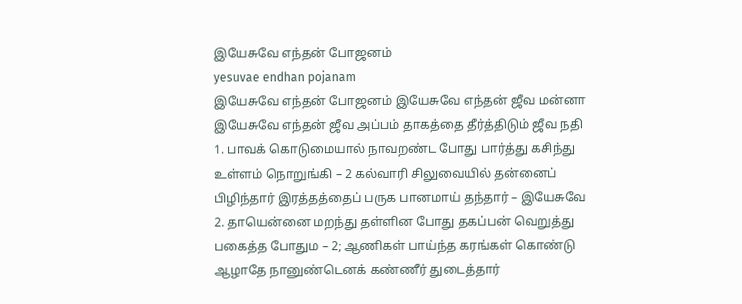இயேசுவே எந்தன் போஜனம்
yesuvae endhan pojanam
இயேசுவே எந்தன் போஜனம் இயேசுவே எந்தன் ஜீவ மன்னா இயேசுவே எந்தன் ஜீவ அப்பம் தாகத்தை தீர்த்திடும் ஜீவ நதி
1. பாவக் கொடுமையால் நாவறண்ட போது பார்த்து கசிந்து உள்ளம் நொறுங்கி – 2 கல்வாரி சிலுவையில் தன்னைப் பிழிந்தார் இரத்தத்தைப் பருக பானமாய் தந்தார் – இயேசுவே
2. தாயென்னை மறந்து தள்ளின போது தகப்பன் வெறுத்து பகைத்த போதும – 2; ஆணிகள் பாய்ந்த கரங்கள் கொண்டு ஆழாதே நானுண்டெனக் கண்ணீர் துடைத்தார்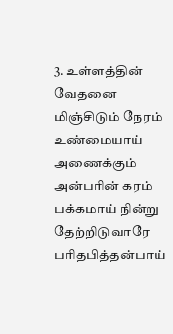3. உள்ளத்தின் வேதனை மிஞ்சிடும் நேரம் உண்மையாய் அணைக்கும் அன்பரின் கரம் பக்கமாய் நின்று தேற்றிடுவாரே பரிதபித்தன்பாய்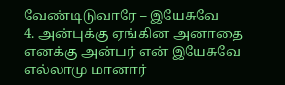வேண்டிடுவாரே – இயேசுவே
4. அன்புக்கு ஏங்கின அனாதை எனக்கு அன்பர் என் இயேசுவே எல்லாமு மானார்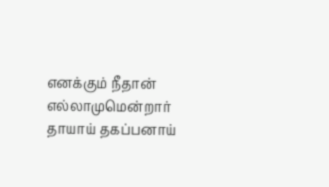எனக்கும் நீதான் எல்லாமுமென்றார் தாயாய் தகப்பனாய்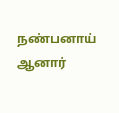நண்பனாய் ஆனார்